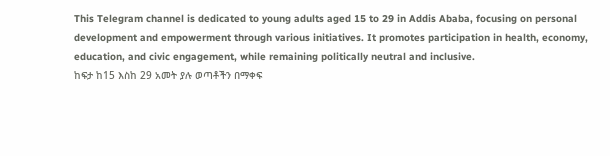This Telegram channel is dedicated to young adults aged 15 to 29 in Addis Ababa, focusing on personal development and empowerment through various initiatives. It promotes participation in health, economy, education, and civic engagement, while remaining politically neutral and inclusive.
ከፍታ ከ15 እስከ 29 አመት ያሉ ወጣቶችን በማቀፍ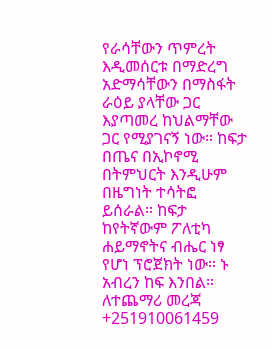የራሳቸውን ጥምረት እዲመሰርቱ በማድረግ አድማሳቸውን በማስፋት ራዕይ ያላቸው ጋር እያጣመረ ከህልማቸው ጋር የሚያገናኝ ነው። ከፍታ በጤና በኢኮኖሚ በትምህርት እንዲሁም በዜግነት ተሳትፎ ይሰራል። ከፍታ ከየትኛውም ፖለቲካ ሐይማኖትና ብሔር ነፃ የሆነ ፕሮጀክት ነው። ኑ አብረን ከፍ እንበል። ለተጨማሪ መረጃ +251910061459